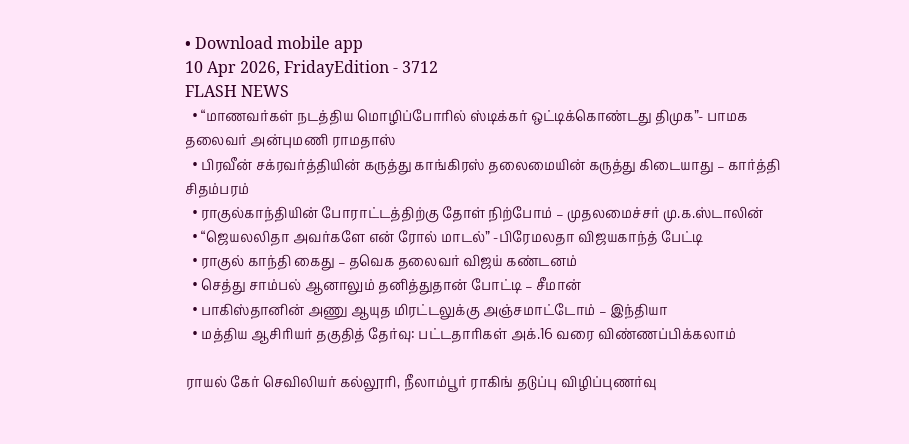• Download mobile app
10 Apr 2026, FridayEdition - 3712
FLASH NEWS
  • “மாணவர்கள் நடத்திய மொழிப்போரில் ஸ்டிக்கர் ஒட்டிக்கொண்டது திமுக”- பாமக தலைவர் அன்புமணி ராமதாஸ்
  • பிரவீன் சக்ரவர்த்தியின் கருத்து காங்கிரஸ் தலைமையின் கருத்து கிடையாது – கார்த்தி சிதம்பரம்
  • ராகுல்காந்தியின் போராட்டத்திற்கு தோள் நிற்போம் – முதலமைச்சர் மு.க.ஸ்டாலின்
  • “ஜெயலலிதா அவர்களே என் ரோல் மாடல்” -பிரேமலதா விஜயகாந்த் பேட்டி
  • ராகுல் காந்தி கைது – தவெக தலைவர் விஜய் கண்டனம்
  • செத்து சாம்பல் ஆனாலும் தனித்துதான் போட்டி – சீமான்
  • பாகிஸ்தானின் அணு ஆயுத மிரட்டலுக்கு அஞ்சமாட்டோம் – இந்தியா
  • மத்திய ஆசிரியர் தகுதித் தேர்வு: பட்டதாரிகள் அக்.16 வரை விண்ணப்பிக்கலாம்

ராயல் கேர் செவிலியர் கல்லூரி, நீலாம்பூர் ராகிங் தடுப்பு விழிப்புணர்வு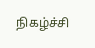நிகழ்ச்சி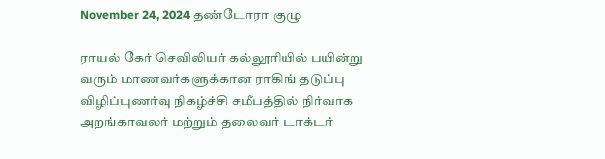November 24, 2024 தண்டோரா குழு

ராயல் கேர் செவிலியர் கல்லூரியில் பயின்று வரும் மாணவர்களுக்கான ராகிங் தடுப்பு விழிப்புணர்வு நிகழ்ச்சி சமீபத்தில் நிர்வாக அறங்காவலர் மற்றும் தலைவர் டாக்டர்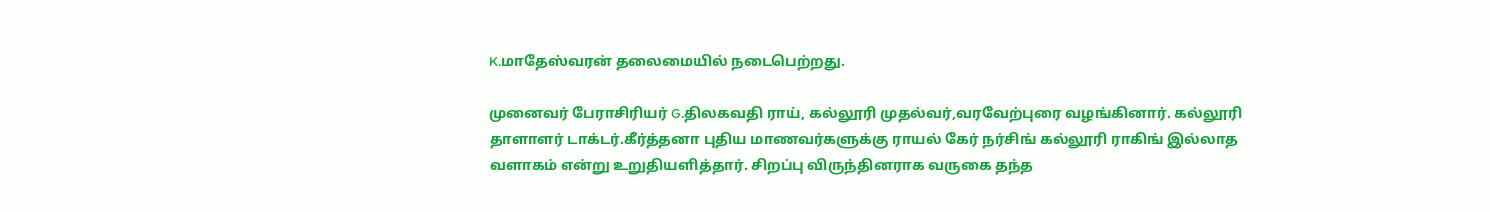K.மாதேஸ்வரன் தலைமையில் நடைபெற்றது.

முனைவர் பேராசிரியர் G.திலகவதி ராய், கல்லூரி முதல்வர்,வரவேற்புரை வழங்கினார். கல்லூரி தாளாளர் டாக்டர்.கீர்த்தனா புதிய மாணவர்களுக்கு ராயல் கேர் நர்சிங் கல்லூரி ராகிங் இல்லாத வளாகம் என்று உறுதியளித்தார். சிறப்பு விருந்தினராக வருகை தந்த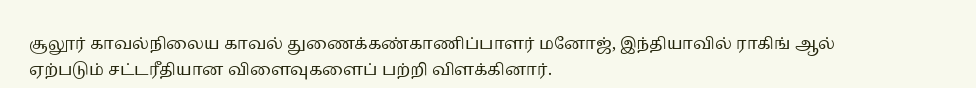சூலூர் காவல்நிலைய காவல் துணைக்கண்காணிப்பாளர் மனோஜ், இந்தியாவில் ராகிங் ஆல் ஏற்படும் சட்டரீதியான விளைவுகளைப் பற்றி விளக்கினார்.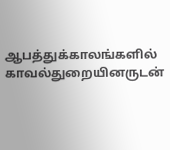ஆபத்துக்காலங்களில் காவல்துறையினருடன்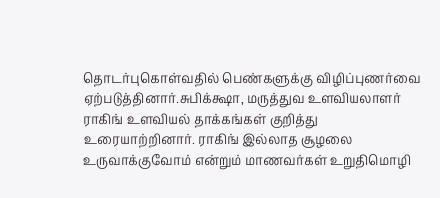தொடர்புகொள்வதில் பெண்களுக்கு விழிப்புணர்வை ஏற்படுத்தினார்.சுபிக்க்ஷா, மருத்துவ உளவியலாளர் ராகிங் உளவியல் தாக்கங்கள் குறித்து உரையாற்றினார். ராகிங் இல்லாத சூழலை உருவாக்குவோம் என்றும் மாணவர்கள் உறுதிமொழி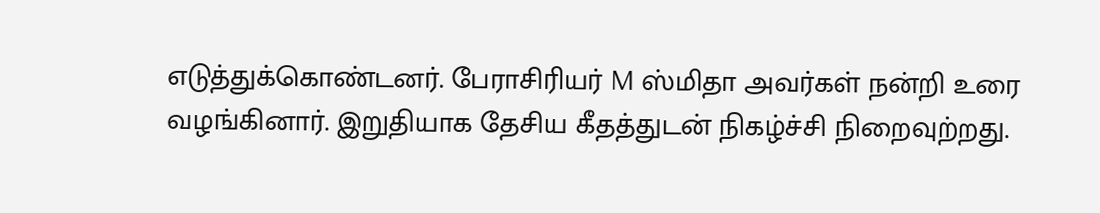எடுத்துக்கொண்டனர். பேராசிரியர் M ஸ்மிதா அவர்கள் நன்றி உரை வழங்கினார். இறுதியாக தேசிய கீதத்துடன் நிகழ்ச்சி நிறைவுற்றது.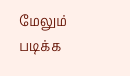மேலும் படிக்க